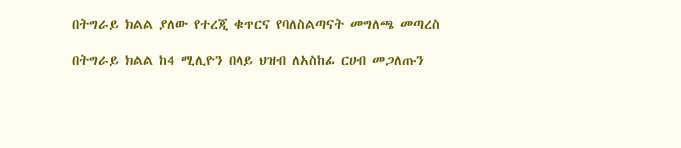በትግራይ ክልል ያለው የተረጂ ቁጥርና የባለስልጣናት መግለጫ መጣረስ

በትግራይ ክልል ከ4 ሚሊዮን በላይ ህዝብ ለአስከፊ ርሀብ መጋለጡን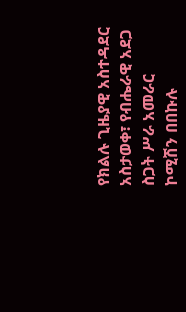የክልሉ ጊዜያዊ አስተዳደር አስታወቀ፣ የብሔራዊ አደጋ ስጋት ሥራ አመራር ኮሚሽን በበኩሉ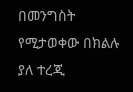በመንግስት የሚታወቀው በክልሉ ያለ ተረጂ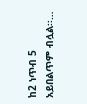ከ2 ነጥብ 5 አይበልጥም ብሏል፡፡…